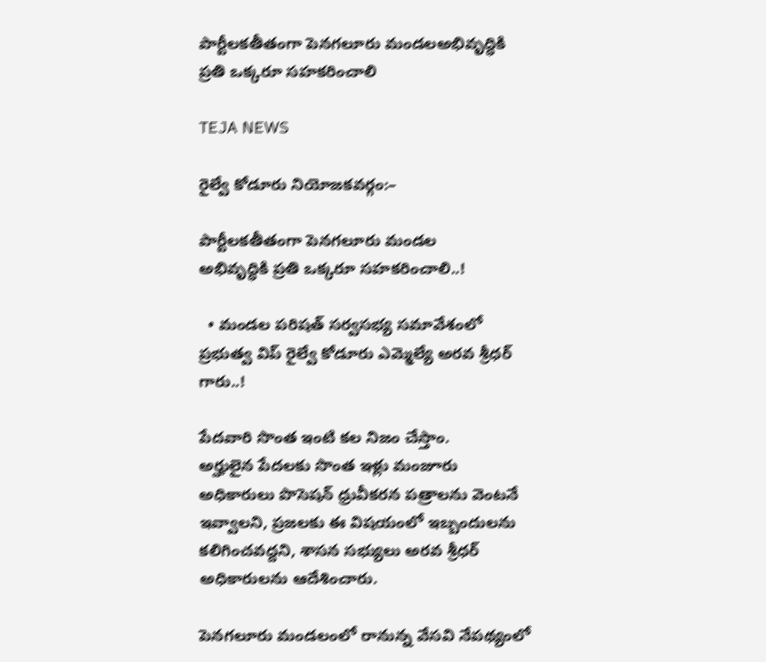పార్టీలకతీతంగా పెనగలూరు మండలఅభివృద్ధికి ప్రతి ఒక్కరూ సహకరించాలి

TEJA NEWS

రైల్వే కోడూరు నియోజకవర్గం:–

పార్టీలకతీతంగా పెనగలూరు మండల
అభివృద్ధికి ప్రతి ఒక్కరూ సహకరించాలి..!

  • మండల పరిషత్ సర్వసభ్య సమావేశంలో ప్రభుత్వ విప్ రైల్వే కోడూరు ఎమ్మెల్యే అరవ శ్రీధర్ గారు..!

పేదవారి సొంత ఇంటి కల నిజం చేస్తాం.
అర్హులైన పేదలకు సొంత ఇళ్లు మంజూరు
అధికారులు పొసెషన్ ధ్రువీకరన పత్రాలను వెంటనే ఇవ్వాలని, ప్రజలకు ఈ విషయంలో ఇబ్బందులను కలిగించవద్దని, శాసన సభ్యులు అరవ శ్రీధర్ అధికారులను ఆదేశించారు.

పెనగలూరు మండలంలో రానున్న వేసవి నేపథ్యంలో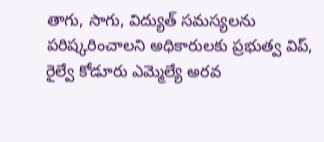తాగు, సాగు, విద్యుత్ సమస్యలను పరిష్కరించాలని అధికారులకు ప్రభుత్వ విప్, రైల్వే కోడూరు ఎమ్మెల్యే అరవ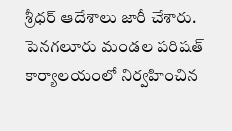శ్రీధర్ ఆదేశాలు జారీ చేశారు. పెనగలూరు మండల పరిషత్ కార్యాలయంలో నిర్వహించిన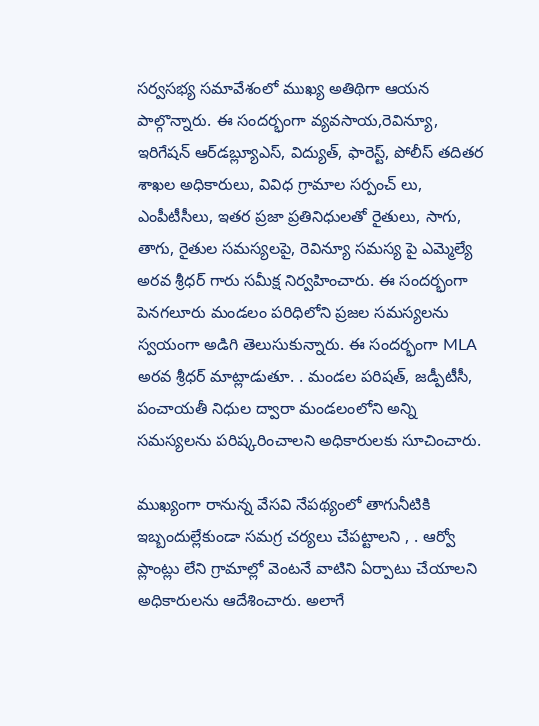సర్వసభ్య సమావేశంలో ముఖ్య అతిథిగా ఆయన పాల్గొన్నారు. ఈ సందర్భంగా వ్యవసాయ,రెవిన్యూ, ఇరిగేషన్ ఆర్‌డబ్ల్యూఎస్, విద్యుత్, ఫారెస్ట్, పోలీస్ తదితర శాఖల అధికారులు, వివిధ గ్రామాల సర్పంచ్ లు, ఎంపీటీసీలు, ఇతర ప్రజా ప్రతినిధులతో రైతులు, సాగు, తాగు, రైతుల సమస్యలపై, రెవిన్యూ సమస్య పై ఎమ్మెల్యే అరవ శ్రీధర్ గారు సమీక్ష నిర్వహించారు. ఈ సందర్భంగా పెనగలూరు మండలం పరిధిలోని ప్రజల సమస్యలను స్వయంగా అడిగి తెలుసుకున్నారు. ఈ సందర్భంగా MLA అరవ శ్రీధర్ మాట్లాడుతూ. . మండల పరిషత్, జడ్పీటీసీ, పంచాయతీ నిధుల ద్వారా మండలంలోని అన్ని సమస్యలను పరిష్కరించాలని అధికారులకు సూచించారు.

ముఖ్యంగా రానున్న వేసవి నేపథ్యంలో తాగునీటికి ఇబ్బందుల్లేకుండా సమగ్ర చర్యలు చేపట్టాలని , . ఆర్వో ప్లాంట్లు లేని గ్రామాల్లో వెంటనే వాటిని ఏర్పాటు చేయాలని అధికారులను ఆదేశించారు. అలాగే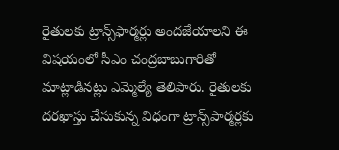రైతులకు ట్రాన్స్‌ఫార్మర్లు అందజేయాలని ఈ విషయంలో సీఎం చంద్రబాబుగారితో మాట్లాడినట్లు ఎమ్మెల్యే తెలిపారు. రైతులకు దరఖాస్తు చేసుకున్న విధంగా ట్రాన్స్‌పార్మర్లకు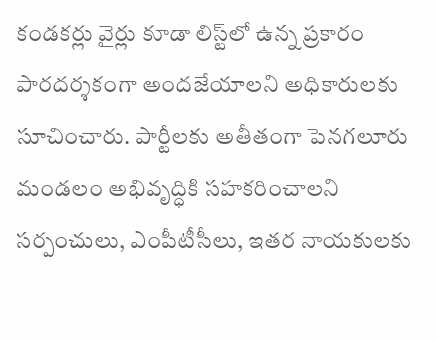కండకర్లు వైర్లు కూడా లిస్ట్‌లో ఉన్న ప్రకారం పారదర్శకంగా అందజేయాలని అధికారులకు సూచించారు. పార్టీలకు అతీతంగా పెనగలూరు మండలం అభివృద్ధికి సహకరించాలని సర్పంచులు, ఎంపీటీసీలు, ఇతర నాయకులకు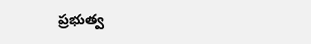ప్రభుత్వ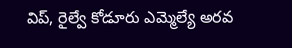విప్, రైల్వే కోడూరు ఎమ్మెల్యే అరవ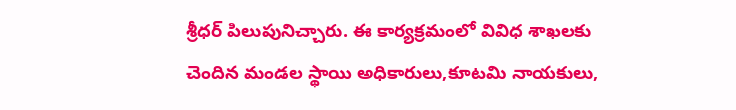శ్రీధర్ పిలుపునిచ్చారు. ఈ కార్యక్రమంలో వివిధ శాఖలకు చెందిన మండల స్థాయి అధికారులు,కూటమి నాయకులు,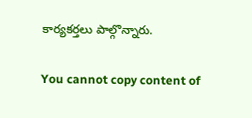కార్యకర్తలు పాల్గొన్నారు.

You cannot copy content of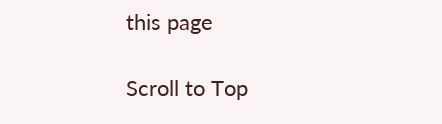this page

Scroll to Top